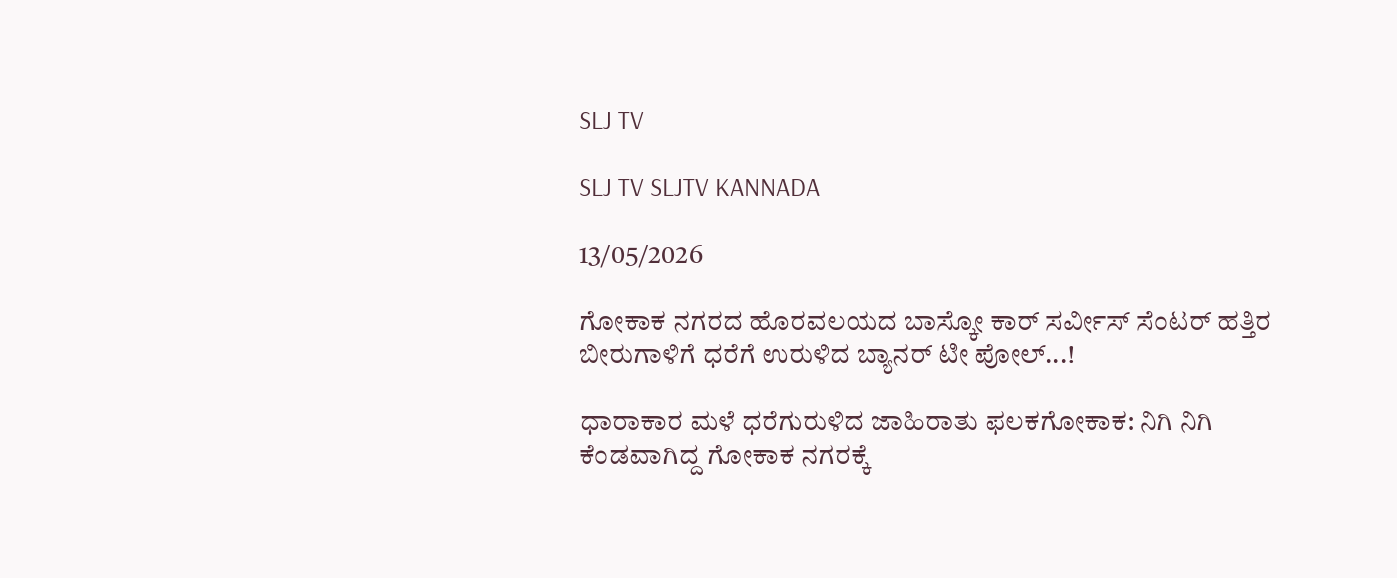SLJ TV

SLJ TV SLJTV KANNADA

13/05/2026

ಗೋಕಾಕ ನಗರದ ಹೊರವಲಯದ ಬಾಸ್ಕೋ ಕಾರ್ ಸರ್ವೀಸ್ ಸೆಂಟರ್ ಹತ್ತಿರ ಬೀರುಗಾಳಿಗೆ ಧರೆಗೆ ಉರುಳಿದ ಬ್ಯಾನರ್ ಟೀ ಪೋಲ್...!

ಧಾರಾಕಾರ ಮಳೆ ಧರೆಗುರುಳಿದ ಜಾಹಿರಾತು ಫಲಕಗೋಕಾಕ: ನಿಗಿ ನಿಗಿ ಕೆಂಡವಾಗಿದ್ದ ಗೋಕಾಕ ನಗರಕ್ಕೆ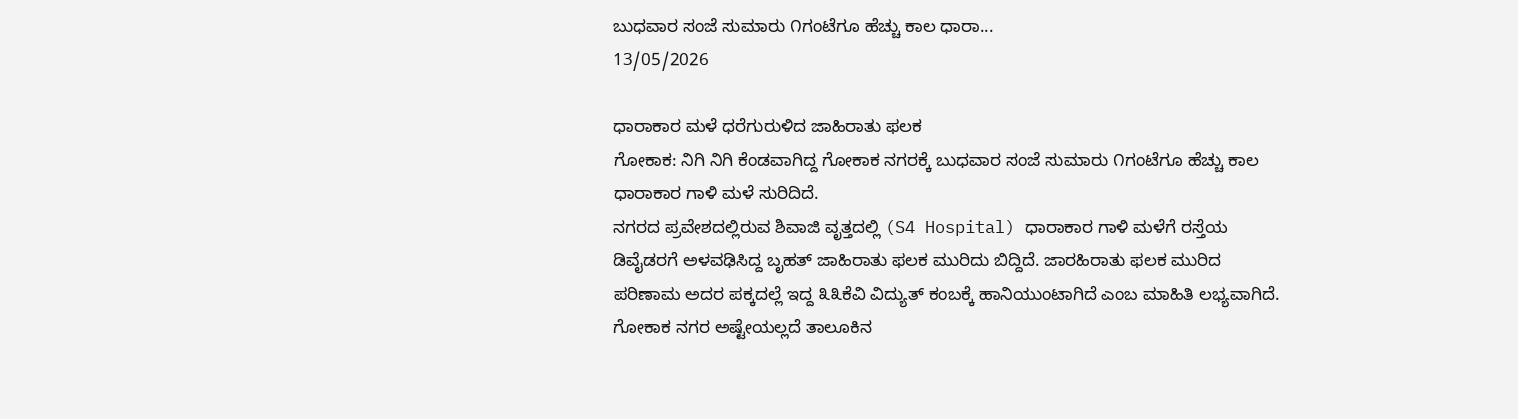ಬುಧವಾರ ಸಂಜೆ ಸುಮಾರು ೧ಗಂಟೆಗೂ ಹೆಚ್ಚು ಕಾಲ ಧಾರಾ...
13/05/2026

ಧಾರಾಕಾರ ಮಳೆ ಧರೆಗುರುಳಿದ ಜಾಹಿರಾತು ಫಲಕ
ಗೋಕಾಕ: ನಿಗಿ ನಿಗಿ ಕೆಂಡವಾಗಿದ್ದ ಗೋಕಾಕ ನಗರಕ್ಕೆ ಬುಧವಾರ ಸಂಜೆ ಸುಮಾರು ೧ಗಂಟೆಗೂ ಹೆಚ್ಚು ಕಾಲ ಧಾರಾಕಾರ ಗಾಳಿ ಮಳೆ ಸುರಿದಿದೆ.
ನಗರದ ಪ್ರವೇಶದಲ್ಲಿರುವ ಶಿವಾಜಿ ವೃತ್ತದಲ್ಲಿ (S4 Hospital) ಧಾರಾಕಾರ ಗಾಳಿ ಮಳೆಗೆ ರಸ್ತೆಯ ಡಿವೈಡರಗೆ ಅಳವಢಿಸಿದ್ದ ಬೃಹತ್ ಜಾಹಿರಾತು ಫಲಕ ಮುರಿದು ಬಿದ್ದಿದೆ. ಜಾರಹಿರಾತು ಫಲಕ ಮುರಿದ ಪರಿಣಾಮ ಅದರ ಪಕ್ಕದಲ್ಲೆ ಇದ್ದ ೩೩ಕೆವಿ ವಿದ್ಯುತ್ ಕಂಬಕ್ಕೆ ಹಾನಿಯುಂಟಾಗಿದೆ ಎಂಬ ಮಾಹಿತಿ ಲಭ್ಯವಾಗಿದೆ.
ಗೋಕಾಕ ನಗರ ಅಷ್ಟೇಯಲ್ಲದೆ ತಾಲೂಕಿನ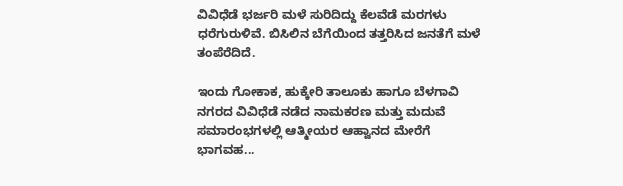ವಿವಿಧೆಡೆ ಭರ್ಜರಿ ಮಳೆ ಸುರಿದಿದ್ದು ಕೆಲವೆಡೆ ಮರಗಳು ಧರೆಗುರುಳಿವೆ. ಬಿಸಿಲಿನ ಬೆಗೆಯಿಂದ ತತ್ತರಿಸಿದ ಜನತೆಗೆ ಮಳೆ ತಂಪೆರೆದಿದೆ.

ಇಂದು ಗೋಕಾಕ, ಹುಕ್ಕೇರಿ ತಾಲೂಕು ಹಾಗೂ ಬೆಳಗಾವಿ ನಗರದ ವಿವಿಧೆಡೆ ನಡೆದ ನಾಮಕರಣ ಮತ್ತು ಮದುವೆ ಸಮಾರಂಭಗಳಲ್ಲಿ ಆತ್ಮೀಯರ ಆಹ್ವಾನದ ಮೇರೆಗೆ ಭಾಗವಹ...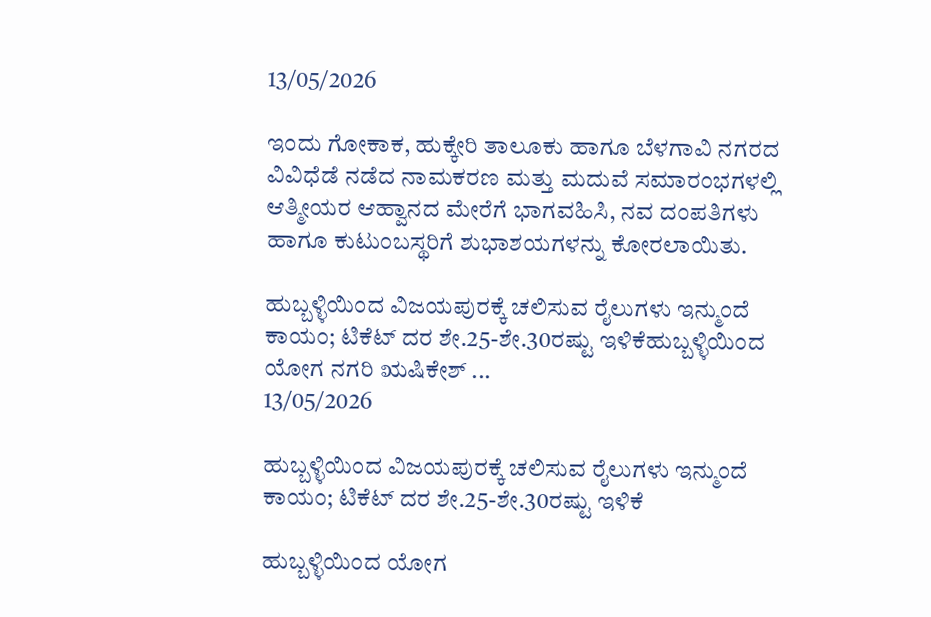13/05/2026

ಇಂದು ಗೋಕಾಕ, ಹುಕ್ಕೇರಿ ತಾಲೂಕು ಹಾಗೂ ಬೆಳಗಾವಿ ನಗರದ ವಿವಿಧೆಡೆ ನಡೆದ ನಾಮಕರಣ ಮತ್ತು ಮದುವೆ ಸಮಾರಂಭಗಳಲ್ಲಿ ಆತ್ಮೀಯರ ಆಹ್ವಾನದ ಮೇರೆಗೆ ಭಾಗವಹಿಸಿ, ನವ ದಂಪತಿಗಳು ಹಾಗೂ ಕುಟುಂಬಸ್ಥರಿಗೆ ಶುಭಾಶಯಗಳನ್ನು ಕೋರಲಾಯಿತು.

ಹುಬ್ಬಳ್ಳಿಯಿಂದ ವಿಜಯಪುರಕ್ಕೆ ಚಲಿಸುವ ರೈಲುಗಳು ಇನ್ಮುಂದೆ ಕಾಯಂ; ಟಿಕೆಟ್ ದರ ಶೇ.25-ಶೇ.30ರಷ್ಟು ಇಳಿಕೆಹುಬ್ಬಳ್ಳಿಯಿಂದ ಯೋಗ ನಗರಿ ಋಷಿಕೇಶ್‌ ...
13/05/2026

ಹುಬ್ಬಳ್ಳಿಯಿಂದ ವಿಜಯಪುರಕ್ಕೆ ಚಲಿಸುವ ರೈಲುಗಳು ಇನ್ಮುಂದೆ ಕಾಯಂ; ಟಿಕೆಟ್ ದರ ಶೇ.25-ಶೇ.30ರಷ್ಟು ಇಳಿಕೆ

ಹುಬ್ಬಳ್ಳಿಯಿಂದ ಯೋಗ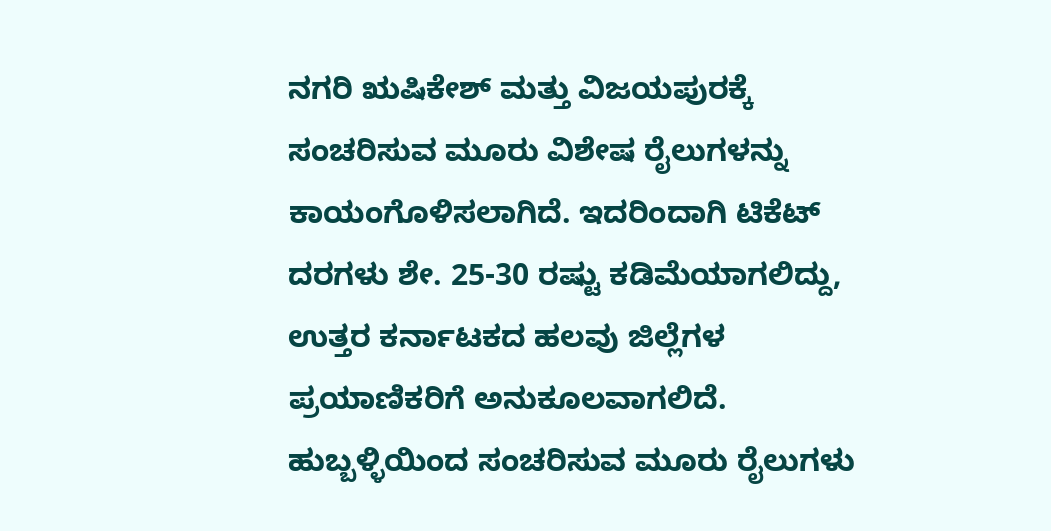ನಗರಿ ಋಷಿಕೇಶ್‌ ಮತ್ತು ವಿಜಯಪುರಕ್ಕೆ ಸಂಚರಿಸುವ ಮೂರು ವಿಶೇಷ ರೈಲುಗಳನ್ನು ಕಾಯಂಗೊಳಿಸಲಾಗಿದೆ. ಇದರಿಂದಾಗಿ ಟಿಕೆಟ್ ದರಗಳು ಶೇ. 25-30 ರಷ್ಟು ಕಡಿಮೆಯಾಗಲಿದ್ದು, ಉತ್ತರ ಕರ್ನಾಟಕದ ಹಲವು ಜಿಲ್ಲೆಗಳ ಪ್ರಯಾಣಿಕರಿಗೆ ಅನುಕೂಲವಾಗಲಿದೆ.
ಹುಬ್ಬಳ್ಳಿಯಿಂದ ಸಂಚರಿಸುವ ಮೂರು ರೈಲುಗಳು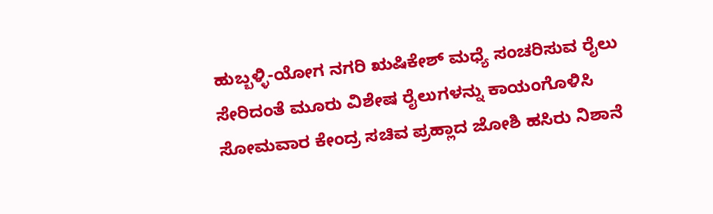ಹುಬ್ಬಳ್ಳಿ-ಯೋಗ ನಗರಿ ಋಷಿಕೇಶ್‌ ಮಧ್ಯೆ ಸಂಚರಿಸುವ ರೈಲು ಸೇರಿದಂತೆ ಮೂರು ವಿಶೇಷ ರೈಲುಗಳನ್ನು ಕಾಯಂಗೊಳಿಸಿ ಸೋಮವಾರ ಕೇಂದ್ರ ಸಚಿವ ಪ್ರಹ್ಲಾದ ಜೋಶಿ ಹಸಿರು ನಿಶಾನೆ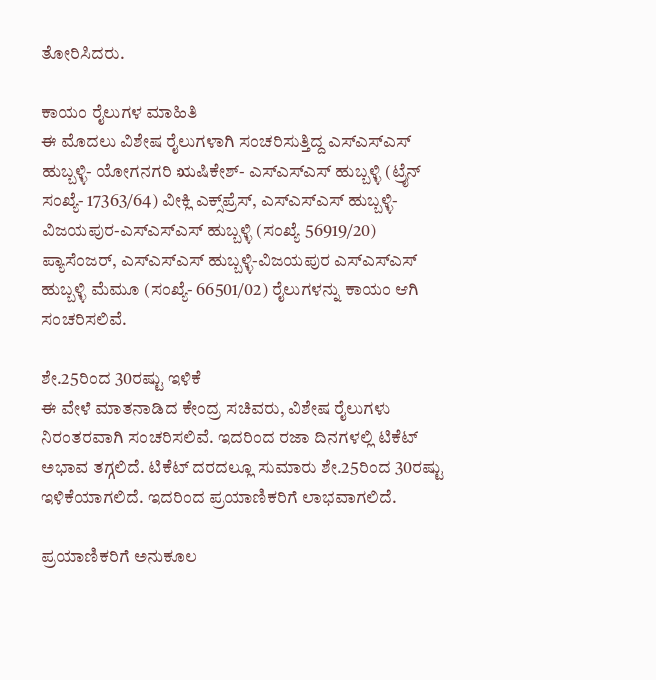ತೋರಿಸಿದರು.

ಕಾಯಂ ರೈಲುಗಳ ಮಾಹಿತಿ
ಈ ಮೊದಲು ವಿಶೇಷ ರೈಲುಗಳಾಗಿ ಸಂಚರಿಸುತ್ತಿದ್ದ ಎಸ್‌ಎಸ್‌ಎಸ್‌ ಹುಬ್ಬಳ್ಳಿ- ಯೋಗನಗರಿ ಋಷಿಕೇಶ್‌- ಎಸ್‌ಎಸ್‌ಎಸ್‌ ಹುಬ್ಬಳ್ಳಿ (ಟ್ರೈನ್‌ ಸಂಖ್ಯೆ- 17363/64) ವೀಕ್ಲಿ ಎಕ್ಸ್‌ಪ್ರೆಸ್‌, ಎಸ್‌ಎಸ್‌ಎಸ್‌ ಹುಬ್ಬಳ್ಳಿ-ವಿಜಯಪುರ-ಎಸ್‌ಎಸ್‌ಎಸ್‌ ಹುಬ್ಬಳ್ಳಿ (ಸಂಖ್ಯೆ 56919/20) ಪ್ಯಾಸೆಂಜರ್‌, ಎಸ್‌ಎಸ್‌ಎಸ್‌ ಹುಬ್ಬಳ್ಳಿ-ವಿಜಯಪುರ ಎಸ್‌ಎಸ್‌ಎಸ್‌ ಹುಬ್ಬಳ್ಳಿ ಮೆಮೂ (ಸಂಖ್ಯೆ- 66501/02) ರೈಲುಗಳನ್ನು ಕಾಯಂ ಆಗಿ ಸಂಚರಿಸಲಿವೆ.

ಶೇ.25ರಿಂದ 30ರಷ್ಟು ಇಳಿಕೆ
ಈ ವೇಳೆ ಮಾತನಾಡಿದ ಕೇಂದ್ರ ಸಚಿವರು, ವಿಶೇಷ ರೈಲುಗಳು ನಿರಂತರವಾಗಿ ಸಂಚರಿಸಲಿವೆ. ಇದರಿಂದ ರಜಾ ದಿನಗಳಲ್ಲಿ ಟಿಕೆಟ್‌ ಅಭಾವ ತಗ್ಗಲಿದೆ. ಟಿಕೆಟ್ ದರದಲ್ಲೂ ಸುಮಾರು ಶೇ.25ರಿಂದ 30ರಷ್ಟು ಇಳಿಕೆಯಾಗಲಿದೆ. ಇದರಿಂದ ಪ್ರಯಾಣಿಕರಿಗೆ ಲಾಭವಾಗಲಿದೆ.

ಪ್ರಯಾಣಿಕರಿಗೆ ಅನುಕೂಲ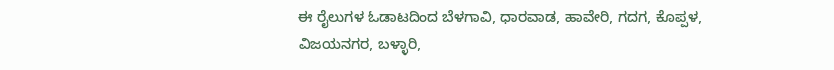ಈ ರೈಲುಗಳ ಓಡಾಟದಿಂದ ಬೆಳಗಾವಿ, ಧಾರವಾಡ, ಹಾವೇರಿ, ಗದಗ, ಕೊಪ್ಪಳ, ವಿಜಯನಗರ, ಬಳ್ಳಾರಿ,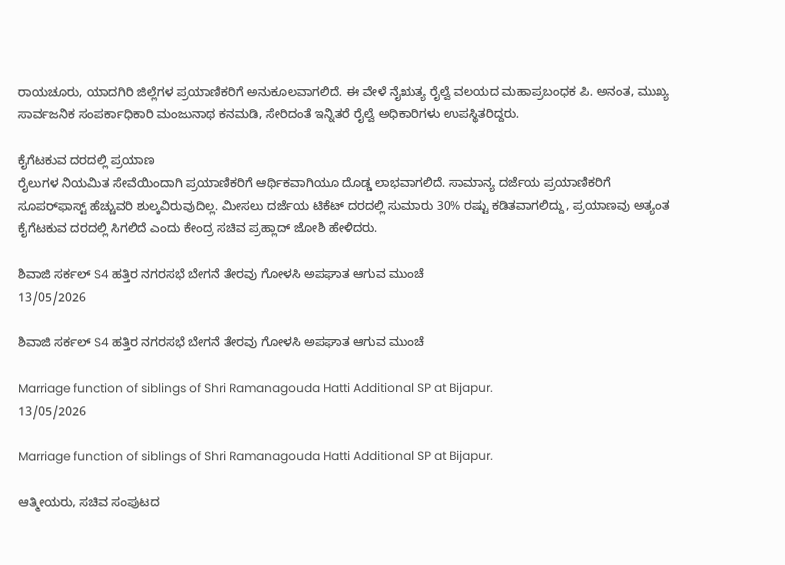ರಾಯಚೂರು, ಯಾದಗಿರಿ ಜಿಲ್ಲೆಗಳ ಪ್ರಯಾಣಿಕರಿಗೆ ಅನುಕೂಲವಾಗಲಿದೆ. ಈ ವೇಳೆ ನೈಋತ್ಯ ರೈಲ್ವೆ ವಲಯದ ಮಹಾಪ್ರಬಂಧಕ ಪಿ. ಅನಂತ, ಮುಖ್ಯ ಸಾರ್ವಜನಿಕ ಸಂಪರ್ಕಾಧಿಕಾರಿ ಮಂಜುನಾಥ ಕನಮಡಿ, ಸೇರಿದಂತೆ ಇನ್ನಿತರೆ ರೈಲ್ವೆ ಅಧಿಕಾರಿಗಳು ಉಪಸ್ಥಿತರಿದ್ದರು.

ಕೈಗೆಟಕುವ ದರದಲ್ಲಿ ಪ್ರಯಾಣ
ರೈಲುಗಳ ನಿಯಮಿತ ಸೇವೆಯಿಂದಾಗಿ ಪ್ರಯಾಣಿಕರಿಗೆ ಆರ್ಥಿಕವಾಗಿಯೂ ದೊಡ್ಡ ಲಾಭವಾಗಲಿದೆ. ಸಾಮಾನ್ಯ ದರ್ಜೆಯ ಪ್ರಯಾಣಿಕರಿಗೆ ಸೂಪರ್‌ಫಾಸ್ಟ್ ಹೆಚ್ಚುವರಿ ಶುಲ್ಕವಿರುವುದಿಲ್ಲ. ಮೀಸಲು ದರ್ಜೆಯ ಟಿಕೆಟ್ ದರದಲ್ಲಿ ಸುಮಾರು 30% ರಷ್ಟು ಕಡಿತವಾಗಲಿದ್ದು, ಪ್ರಯಾಣವು ಅತ್ಯಂತ ಕೈಗೆಟಕುವ ದರದಲ್ಲಿ ಸಿಗಲಿದೆ ಎಂದು ಕೇಂದ್ರ ಸಚಿವ ಪ್ರಹ್ಲಾದ್ ಜೋಶಿ ಹೇಳಿದರು.

ಶಿವಾಜಿ ಸರ್ಕಲ್ S4 ಹತ್ತಿರ ನಗರಸಭೆ ಬೇಗನೆ ತೇರವು ಗೋಳಸಿ ಅಪಘಾತ ಆಗುವ ಮುಂಚೆ
13/05/2026

ಶಿವಾಜಿ ಸರ್ಕಲ್ S4 ಹತ್ತಿರ ನಗರಸಭೆ ಬೇಗನೆ ತೇರವು ಗೋಳಸಿ ಅಪಘಾತ ಆಗುವ ಮುಂಚೆ

Marriage function of siblings of Shri Ramanagouda Hatti Additional SP at Bijapur.
13/05/2026

Marriage function of siblings of Shri Ramanagouda Hatti Additional SP at Bijapur.

ಆತ್ಮೀಯರು, ಸಚಿವ ಸಂಪುಟದ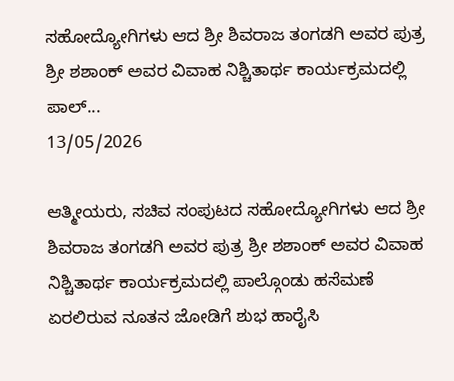ಸಹೋದ್ಯೋಗಿಗಳು ಆದ ಶ್ರೀ ಶಿವರಾಜ ತಂಗಡಗಿ ಅವರ ಪುತ್ರ ಶ್ರೀ ಶಶಾಂಕ್ ಅವರ ವಿವಾಹ ನಿಶ್ಚಿತಾರ್ಥ ಕಾರ್ಯಕ್ರಮದಲ್ಲಿ ಪಾಲ್...
13/05/2026

ಆತ್ಮೀಯರು, ಸಚಿವ ಸಂಪುಟದ ಸಹೋದ್ಯೋಗಿಗಳು ಆದ ಶ್ರೀ ಶಿವರಾಜ ತಂಗಡಗಿ ಅವರ ಪುತ್ರ ಶ್ರೀ ಶಶಾಂಕ್ ಅವರ ವಿವಾಹ ನಿಶ್ಚಿತಾರ್ಥ ಕಾರ್ಯಕ್ರಮದಲ್ಲಿ ಪಾಲ್ಗೊಂಡು ಹಸೆಮಣೆ ಏರಲಿರುವ ನೂತನ ಜೋಡಿಗೆ ಶುಭ ಹಾರೈಸಿ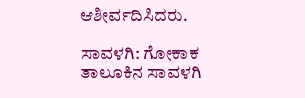ಆಶೀರ್ವದಿಸಿದರು.

ಸಾವಳಗಿ: ಗೋಕಾಕ ತಾಲೂಕಿನ ಸಾವಳಗಿ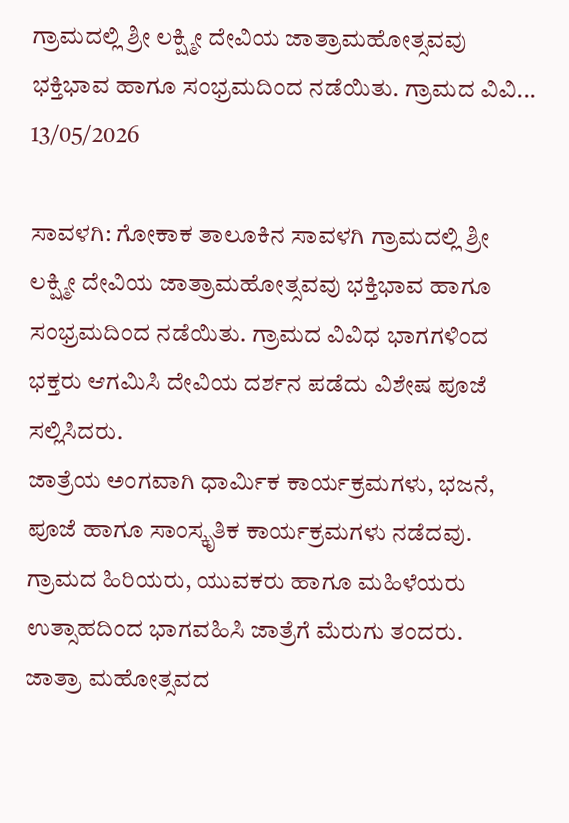ಗ್ರಾಮದಲ್ಲಿ ಶ್ರೀ ಲಕ್ಷ್ಮೀ ದೇವಿಯ ಜಾತ್ರಾಮಹೋತ್ಸವವು ಭಕ್ತಿಭಾವ ಹಾಗೂ ಸಂಭ್ರಮದಿಂದ ನಡೆಯಿತು. ಗ್ರಾಮದ ವಿವಿ...
13/05/2026

ಸಾವಳಗಿ: ಗೋಕಾಕ ತಾಲೂಕಿನ ಸಾವಳಗಿ ಗ್ರಾಮದಲ್ಲಿ ಶ್ರೀ ಲಕ್ಷ್ಮೀ ದೇವಿಯ ಜಾತ್ರಾಮಹೋತ್ಸವವು ಭಕ್ತಿಭಾವ ಹಾಗೂ ಸಂಭ್ರಮದಿಂದ ನಡೆಯಿತು. ಗ್ರಾಮದ ವಿವಿಧ ಭಾಗಗಳಿಂದ ಭಕ್ತರು ಆಗಮಿಸಿ ದೇವಿಯ ದರ್ಶನ ಪಡೆದು ವಿಶೇಷ ಪೂಜೆ ಸಲ್ಲಿಸಿದರು.
ಜಾತ್ರೆಯ ಅಂಗವಾಗಿ ಧಾರ್ಮಿಕ ಕಾರ್ಯಕ್ರಮಗಳು, ಭಜನೆ, ಪೂಜೆ ಹಾಗೂ ಸಾಂಸ್ಕೃತಿಕ ಕಾರ್ಯಕ್ರಮಗಳು ನಡೆದವು. ಗ್ರಾಮದ ಹಿರಿಯರು, ಯುವಕರು ಹಾಗೂ ಮಹಿಳೆಯರು ಉತ್ಸಾಹದಿಂದ ಭಾಗವಹಿಸಿ ಜಾತ್ರೆಗೆ ಮೆರುಗು ತಂದರು.
ಜಾತ್ರಾ ಮಹೋತ್ಸವದ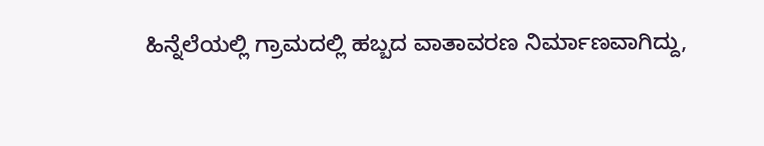ಹಿನ್ನೆಲೆಯಲ್ಲಿ ಗ್ರಾಮದಲ್ಲಿ ಹಬ್ಬದ ವಾತಾವರಣ ನಿರ್ಮಾಣವಾಗಿದ್ದು,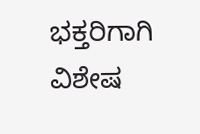ಭಕ್ತರಿಗಾಗಿ ವಿಶೇಷ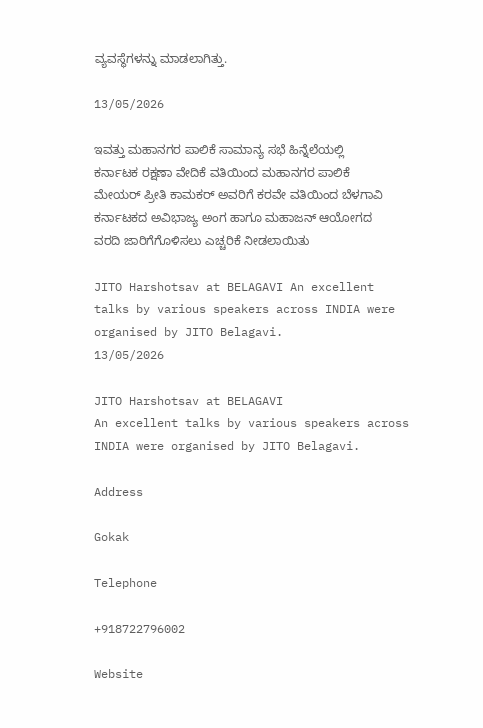ವ್ಯವಸ್ಥೆಗಳನ್ನು ಮಾಡಲಾಗಿತ್ತು.

13/05/2026

ಇವತ್ತು ಮಹಾನಗರ ಪಾಲಿಕೆ ಸಾಮಾನ್ಯ ಸಭೆ ಹಿನ್ನೆಲೆಯಲ್ಲಿ ಕರ್ನಾಟಕ ರಕ್ಷಣಾ ವೇದಿಕೆ ವತಿಯಿಂದ ಮಹಾನಗರ ಪಾಲಿಕೆ ಮೇಯರ್ ಪ್ರೀತಿ ಕಾಮಕರ್ ಅವರಿಗೆ ಕರವೇ ವತಿಯಿಂದ ಬೆಳಗಾವಿ ಕರ್ನಾಟಕದ ಅವಿಭಾಜ್ಯ ಅಂಗ ಹಾಗೂ ಮಹಾಜನ್ ಆಯೋಗದ ವರದಿ ಜಾರಿಗೆಗೊಳಿಸಲು ಎಚ್ಚರಿಕೆ ನೀಡಲಾಯಿತು

JITO Harshotsav at BELAGAVI An excellent talks by various speakers across INDIA were organised by JITO Belagavi.
13/05/2026

JITO Harshotsav at BELAGAVI
An excellent talks by various speakers across INDIA were organised by JITO Belagavi.

Address

Gokak

Telephone

+918722796002

Website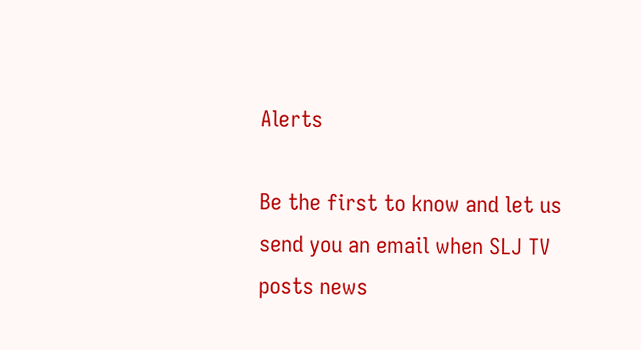Alerts

Be the first to know and let us send you an email when SLJ TV posts news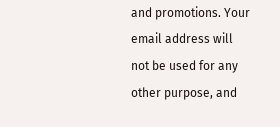and promotions. Your email address will not be used for any other purpose, and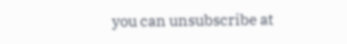you can unsubscribe at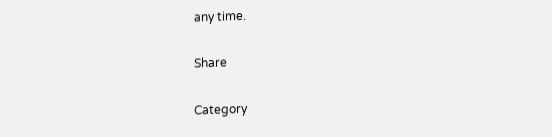any time.

Share

Category